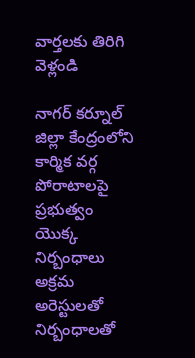వార్తలకు తిరిగి వెళ్లండి

నాగర్ కర్నూల్ జిల్లా కేంద్రంలోని
కార్మిక వర్గ పోరాటాలపై ప్రభుత్వం యొక్క నిర్బంధాలు అక్రమ అరెస్టులతో నిర్బంధాలతో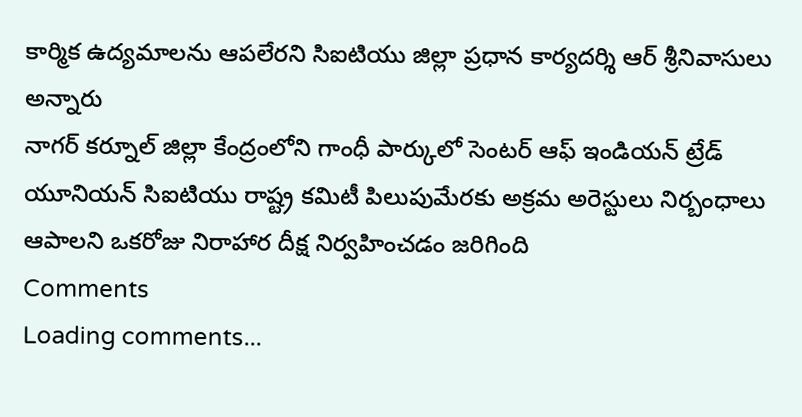కార్మిక ఉద్యమాలను ఆపలేరని సిఐటియు జిల్లా ప్రధాన కార్యదర్శి ఆర్ శ్రీనివాసులు అన్నారు
నాగర్ కర్నూల్ జిల్లా కేంద్రంలోని గాంధీ పార్కులో సెంటర్ ఆఫ్ ఇండియన్ ట్రేడ్ యూనియన్ సిఐటియు రాష్ట్ర కమిటీ పిలుపుమేరకు అక్రమ అరెస్టులు నిర్బంధాలు ఆపాలని ఒకరోజు నిరాహార దీక్ష నిర్వహించడం జరిగింది
Comments
Loading comments...